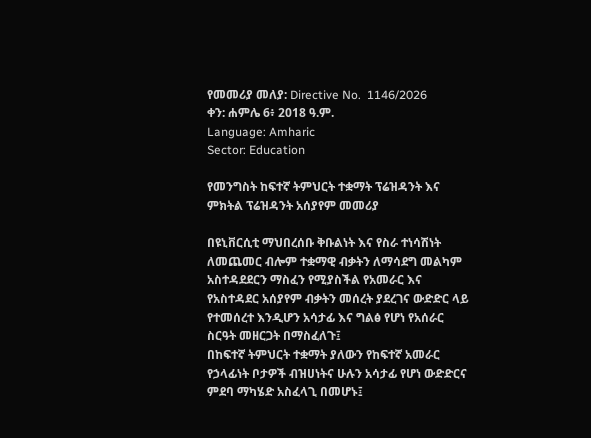የመመሪያ መለያ: Directive No.  1146/2026
ቀን: ሐምሌ 6፥ 2018 ዓ.ም.
Language: Amharic
Sector: Education

የመንግስት ከፍተኛ ትምህርት ተቋማት ፕሬዝዳንት እና ምክትል ፕሬዝዳንት አሰያየም መመሪያ

በዩኒቨርሲቲ ማህበረሰቡ ቅቡልነት እና የስራ ተነሳሽነት ለመጨመር ብሎም ተቋማዊ ብቃትን ለማሳደግ መልካም አስተዳደደርን ማስፈን የሚያስችል የአመራር እና የአስተዳደር አሰያየም ብቃትን መሰረት ያደረገና ውድድር ላይ የተመሰረተ እንዲሆን አሳታፊ እና ግልፅ የሆነ የአሰራር ስርዓት መዘርጋት በማስፈለጉ፤
በከፍተኛ ትምህርት ተቋማት ያለውን የከፍተኛ አመራር የኃላፊነት ቦታዎች ብዝሀነትና ሁሉን አሳታፊ የሆነ ውድድርና ምደባ ማካሄድ አስፈላጊ በመሆኑ፤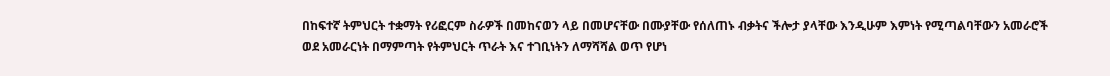በከፍተኛ ትምህርት ተቋማት የሪፎርም ስራዎች በመከናወን ላይ በመሆናቸው በሙያቸው የሰለጠኑ ብቃትና ችሎታ ያላቸው እንዲሁም እምነት የሚጣልባቸውን አመራሮች ወደ አመራርነት በማምጣት የትምህርት ጥራት እና ተገቢነትን ለማሻሻል ወጥ የሆነ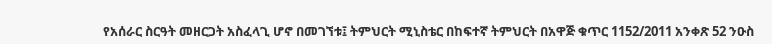የአሰራር ስርዓት መዘርጋት አስፈላጊ ሆኖ በመገኘቱ፤ ትምህርት ሚኒስቴር በከፍተኛ ትምህርት በአዋጅ ቁጥር 1152/2011 አንቀጽ 52 ንዑስ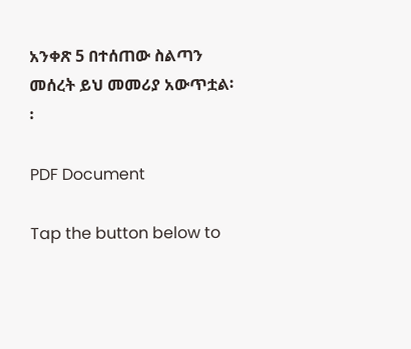አንቀጽ 5 በተሰጠው ስልጣን መሰረት ይህ መመሪያ አውጥቷል፡፡

PDF Document

Tap the button below to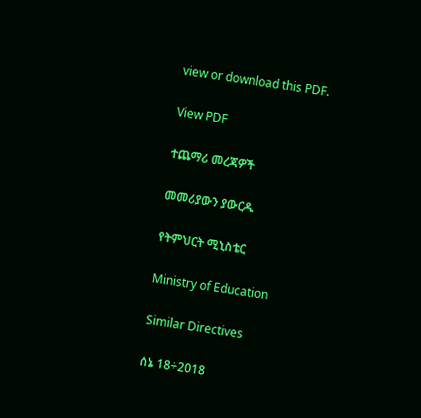view or download this PDF.

View PDF

ተጨማሪ መረጃዎች

መመሪያውን ያውርዱ

የትምህርት ሚኒስቴር

Ministry of Education

Similar Directives

ሰኔ 18÷2018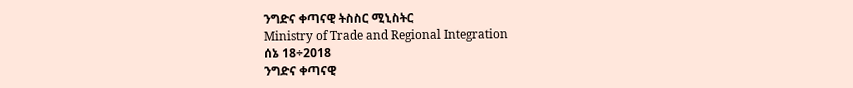ንግድና ቀጣናዊ ትስስር ሚኒስትር
Ministry of Trade and Regional Integration
ሰኔ 18÷2018
ንግድና ቀጣናዊ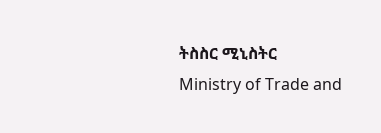ትስስር ሚኒስትር
Ministry of Trade and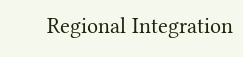Regional Integration